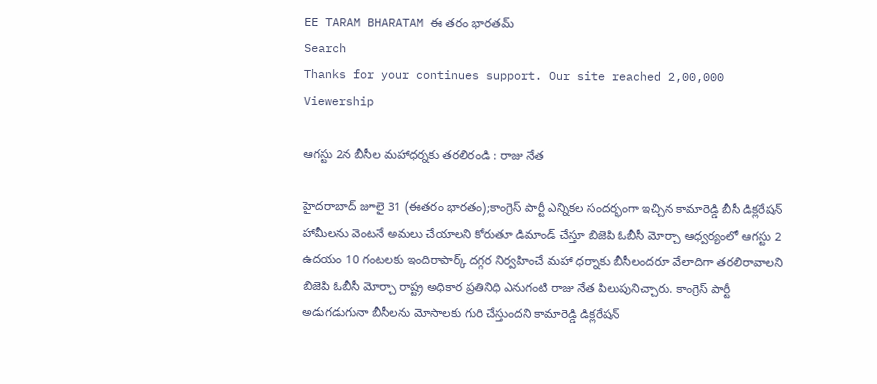EE TARAM BHARATAM ఈ తరం భారతమ్
Search
Thanks for your continues support. Our site reached 2,00,000 Viewership

ఆగస్టు 2న బీసీల మహాధర్నకు తరలిరండి : రాజు నేత

హైదరాబాద్ జూలై 31 (ఈతరం భారతం);కాంగ్రెస్ పార్టీ ఎన్నికల సందర్భంగా ఇచ్చిన కామారెడ్డి బీసీ డిక్లరేషన్ హామీలను వెంటనే అమలు చేయాలని కోరుతూ డిమాండ్ చేస్తూ బిజెపి ఓబీసీ మోర్చా ఆధ్వర్యంలో ఆగస్టు 2 ఉదయం 10 గంటలకు ఇందిరాపార్క్ దగ్గర నిర్వహించే మహా ధర్నాకు బీసీలందరూ వేలాదిగా తరలిరావాలని బిజెపి ఓబీసీ మోర్చా రాష్ట్ర అధికార ప్రతినిధి ఎనుగంటి రాజు నేత పిలుపునిచ్చారు. కాంగ్రెస్ పార్టీ అడుగడుగునా బీసీలను మోసాలకు గురి చేస్తుందని కామారెడ్డి డిక్లరేషన్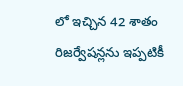లో ఇచ్చిన 42 శాతం రిజర్వేషన్లను ఇప్పటికీ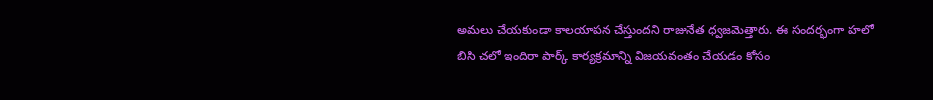అమలు చేయకుండా కాలయాపన చేస్తుందని రాజునేత ధ్వజమెత్తారు. ఈ సందర్భంగా హలో బిసి చలో ఇందిరా పార్క్ కార్యక్రమాన్ని విజయవంతం చేయడం కోసం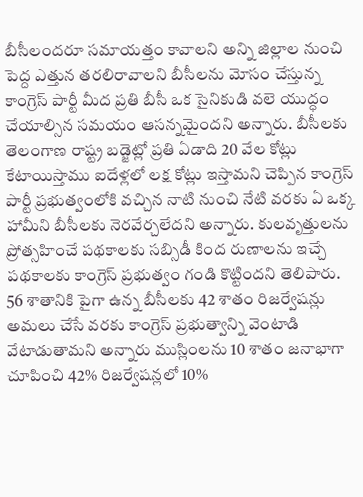బీసీలందరూ సమాయత్తం కావాలని అన్ని జిల్లాల నుంచి పెద్ద ఎత్తున తరలిరావాలని బీసీలను మోసం చేస్తున్న కాంగ్రెస్ పార్టీ మీద ప్రతి బీసీ ఒక సైనికుడి వలె యుద్ధం చేయాల్సిన సమయం ఆసన్నమైందని అన్నారు. బీసీలకు తెలంగాణ రాష్ట్ర బడ్జెట్లో ప్రతి ఏడాది 20 వేల కోట్లు కేటాయిస్తాము ఐదేళ్లలో లక్ష కోట్లు ఇస్తామని చెప్పిన కాంగ్రెస్ పార్టీ ప్రభుత్వంలోకి వచ్చిన నాటి నుంచి నేటి వరకు ఏ ఒక్క హామీని బీసీలకు నెరవేర్చలేదని అన్నారు. కులవృత్తులను ప్రోత్సహించే పథకాలకు సబ్సిడీ కింద రుణాలను ఇచ్చే పథకాలకు కాంగ్రెస్ ప్రభుత్వం గండి కొట్టిందని తెలిపారు. 56 శాతానికి పైగా ఉన్న బీసీలకు 42 శాతం రిజర్వేషన్లు అమలు చేసే వరకు కాంగ్రెస్ ప్రభుత్వాన్ని వెంటాడి వేటాడుతామని అన్నారు ముస్లింలను 10 శాతం జనాభాగా చూపించి 42% రిజర్వేషన్లలో 10%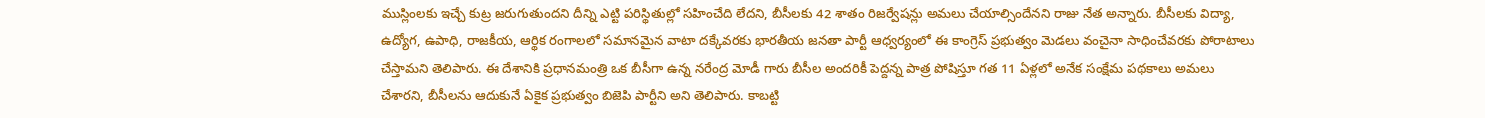ముస్లింలకు ఇచ్చే కుట్ర జరుగుతుందని దీన్ని ఎట్టి పరిస్థితుల్లో సహించేది లేదని, బీసీలకు 42 శాతం రిజర్వేషన్లు అమలు చేయాల్సిందేనని రాజు నేత అన్నారు. బీసీలకు విద్యా, ఉద్యోగ, ఉపాధి, రాజకీయ, ఆర్థిక రంగాలలో సమానమైన వాటా దక్కేవరకు భారతీయ జనతా పార్టీ ఆధ్వర్యంలో ఈ కాంగ్రెస్ ప్రభుత్వం మెడలు వంచైనా సాధించేవరకు పోరాటాలు చేస్తామని తెలిపారు. ఈ దేశానికి ప్రధానమంత్రి ఒక బీసీగా ఉన్న నరేంద్ర మోడీ గారు బీసీల అందరికీ పెద్దన్న పాత్ర పోషిస్తూ గత 11 ఏళ్లలో అనేక సంక్షేమ పథకాలు అమలు చేశారని, బీసీలను ఆదుకునే ఏకైక ప్రభుత్వం బిజెపి పార్టీని అని తెలిపారు. కాబట్టి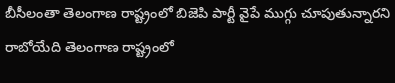బీసీలంతా తెలంగాణ రాష్ట్రంలో బిజెపి పార్టీ వైపే ముగ్గు చూపుతున్నారని రాబోయేది తెలంగాణ రాష్ట్రంలో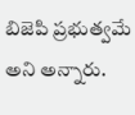బిజెపి ప్రభుత్వమే అని అన్నారు.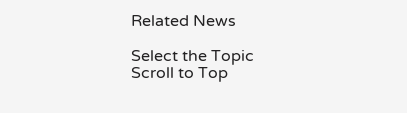Related News

Select the Topic
Scroll to Top